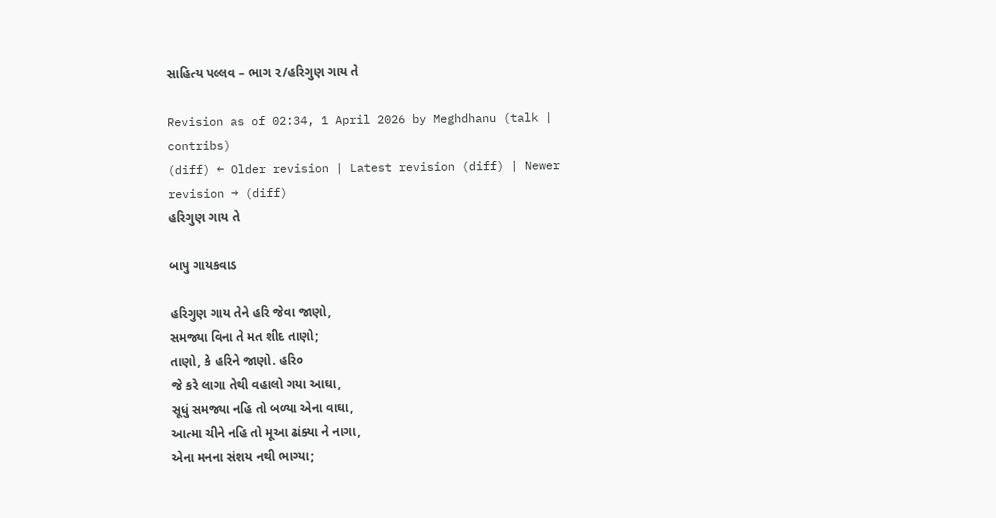સાહિત્ય પલ્લવ – ભાગ ૨/હરિગુણ ગાય તે

Revision as of 02:34, 1 April 2026 by Meghdhanu (talk | contribs)
(diff) ← Older revision | Latest revision (diff) | Newer revision → (diff)
હરિગુણ ગાય તે

બાપુ ગાયકવાડ

હરિગુણ ગાય તેને હરિ જેવા જાણો,
સમજ્યા વિના તે મત શીદ તાણો;
તાણો, કે હરિને જાણો. હરિ૦
જે કરે લાગા તેથી વહાલો ગયા આઘા,
સૂધું સમજ્યા નહિ તો બળ્યા એના વાઘા,
આત્મા ચીને નહિ તો મૂઆ ઢાંક્યા ને નાગા,
એના મનના સંશય નથી ભાગ્યા;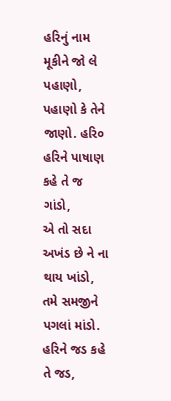હરિનું નામ મૂકીને જો લે પહાણો,
પહાણો કે તેને જાણો. હરિ૦
હરિને પાષાણ કહે તે જ ગાંડો,
એ તો સદા અખંડ છે ને ના થાય ખાંડો,
તમે સમજીને પગલાં માંડો.
હરિને જડ કહે તે જડ,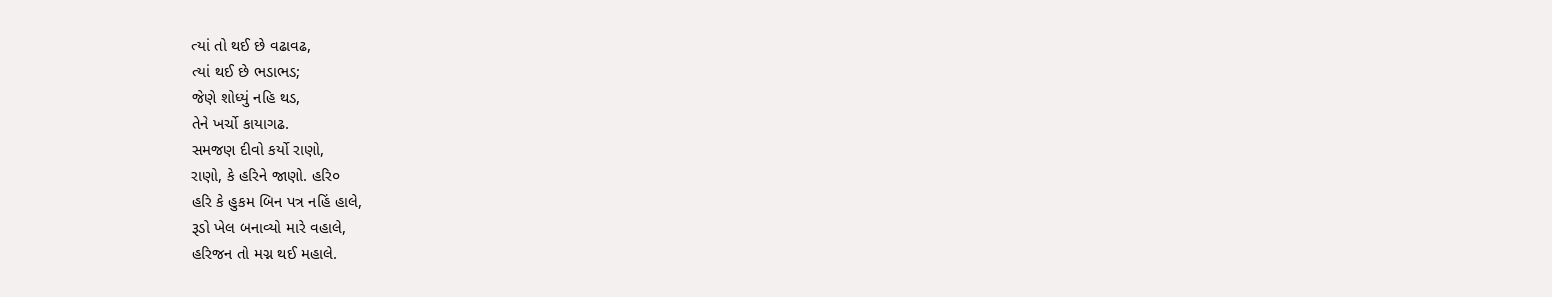ત્યાં તો થઈ છે વઢાવઢ,
ત્યાં થઈ છે ભડાભડ;
જેણે શોધ્યું નહિ થડ,
તેને ખર્ચો કાયાગઢ.
સમજણ દીવો કર્યો રાણો,
રાણો, કે હરિને જાણો. હરિ૦
હરિ કે હુકમ બિન પત્ર નહિં હાલે,
રૂડો ખેલ બનાવ્યો મારે વહાલે,
હરિજન તો મગ્ન થઈ મહાલે.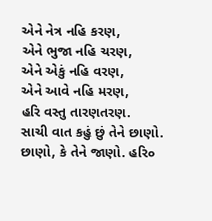એને નેત્ર નહિ કરણ,
એને ભુજા નહિ ચરણ,
એને એકું નહિ વરણ,
એને આવે નહિ મરણ,
હરિ વસ્તુ તારણતરણ.
સાચી વાત કહું છું તેને છાણો.
છાણો, કે તેને જાણો. હરિ૦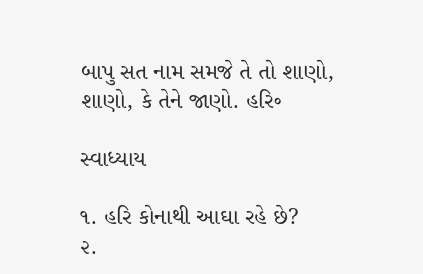બાપુ સત નામ સમજે તે તો શાણો,
શાણો, કે તેને જાણો. હરિ૰

સ્વાધ્યાય

૧. હરિ કોનાથી આઘા રહે છે?
૨.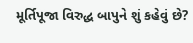મૂર્તિપૂજા વિરુદ્ધ બાપુને શું કહેવું છે?